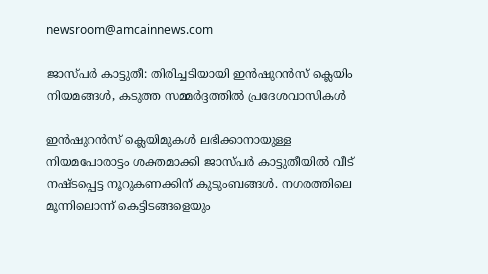newsroom@amcainnews.com

ജാസ്പർ കാട്ടുതീ: തിരിച്ചടിയായി ഇൻഷുറൻസ് ക്ലെയിം നിയമങ്ങൾ, കടുത്ത സമ്മർദ്ദത്തിൽ പ്രദേശവാസികൾ

ഇൻഷുറൻസ് ക്ലെയിമുകൾ ലഭിക്കാനായുള്ള നിയമപോരാട്ടം ശക്തമാക്കി ജാസ്പർ കാട്ടുതീയിൽ വീട് നഷ്ടപ്പെട്ട നൂറുകണക്കിന് കുടുംബങ്ങൾ. നഗരത്തിലെ മൂന്നിലൊന്ന് കെട്ടിടങ്ങളെയും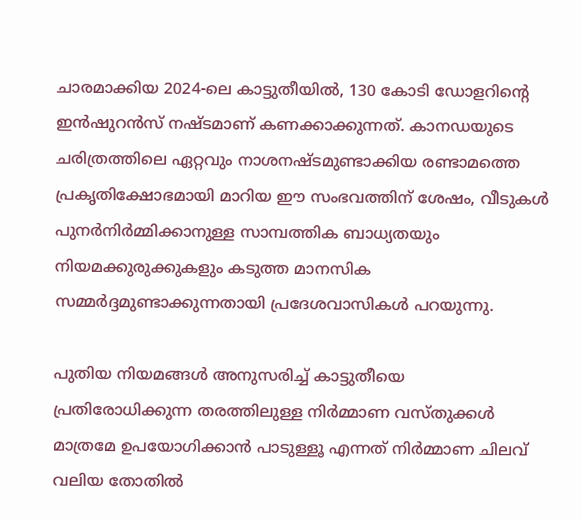ചാരമാക്കിയ 2024-ലെ കാട്ടുതീയിൽ, 130 കോടി ഡോളറിന്റെ ഇൻഷുറൻസ് നഷ്ടമാണ് കണക്കാക്കുന്നത്. കാനഡയുടെ ചരിത്രത്തിലെ ഏറ്റവും നാശനഷ്ടമുണ്ടാക്കിയ രണ്ടാമത്തെ പ്രകൃതിക്ഷോഭമായി മാറിയ ഈ സംഭവത്തിന് ശേഷം, വീടുകൾ പുനർനിർമ്മിക്കാനുള്ള സാമ്പത്തിക ബാധ്യതയും നിയമക്കുരുക്കുകളും കടുത്ത മാനസിക സമ്മർദ്ദമുണ്ടാക്കുന്നതായി പ്രദേശവാസികൾ പറയുന്നു.

പുതിയ നിയമങ്ങൾ അനുസരിച്ച് കാട്ടുതീയെ പ്രതിരോധിക്കുന്ന തരത്തിലുള്ള നിർമ്മാണ വസ്തുക്കൾ മാത്രമേ ഉപയോഗിക്കാൻ പാടുള്ളൂ എന്നത് നിർമ്മാണ ചിലവ് വലിയ തോതിൽ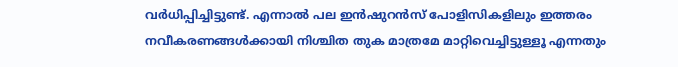വർധിപ്പിച്ചിട്ടുണ്ട്. എന്നാൽ പല ഇൻഷുറൻസ് പോളിസികളിലും ഇത്തരം നവീകരണങ്ങൾക്കായി നിശ്ചിത തുക മാത്രമേ മാറ്റിവെച്ചിട്ടുള്ളൂ എന്നതും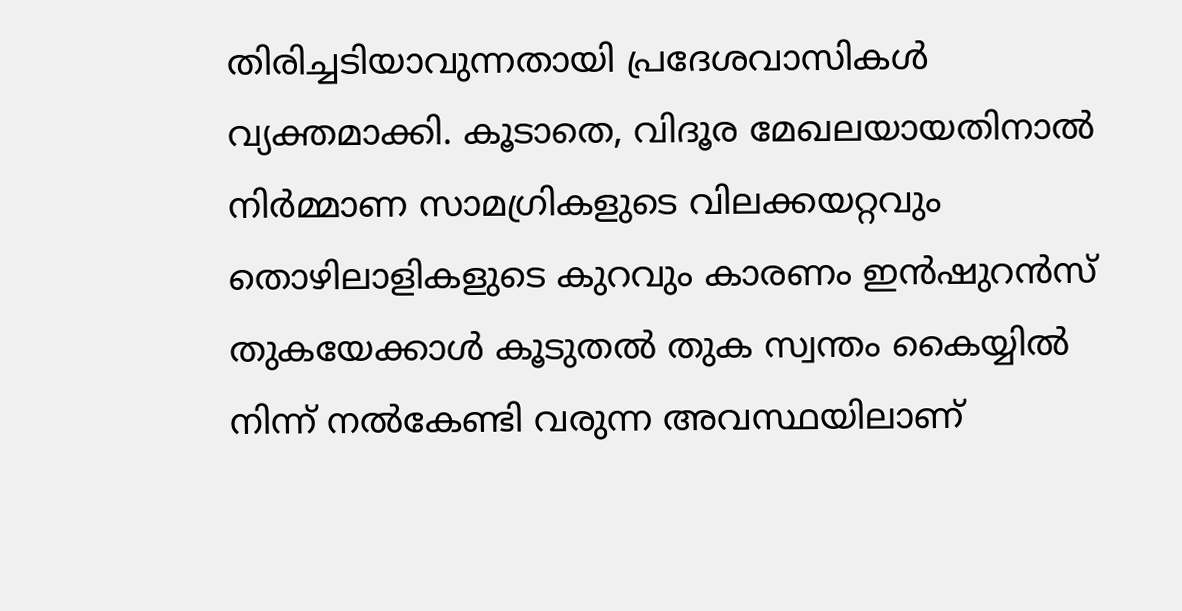തിരിച്ചടിയാവുന്നതായി പ്രദേശവാസികൾ വ്യക്തമാക്കി. കൂടാതെ, വിദൂര മേഖലയായതിനാൽ നിർമ്മാണ സാമഗ്രികളുടെ വിലക്കയറ്റവും തൊഴിലാളികളുടെ കുറവും കാരണം ഇൻഷുറൻസ് തുകയേക്കാൾ കൂടുതൽ തുക സ്വന്തം കൈയ്യിൽ നിന്ന് നൽകേണ്ടി വരുന്ന അവസ്ഥയിലാണ്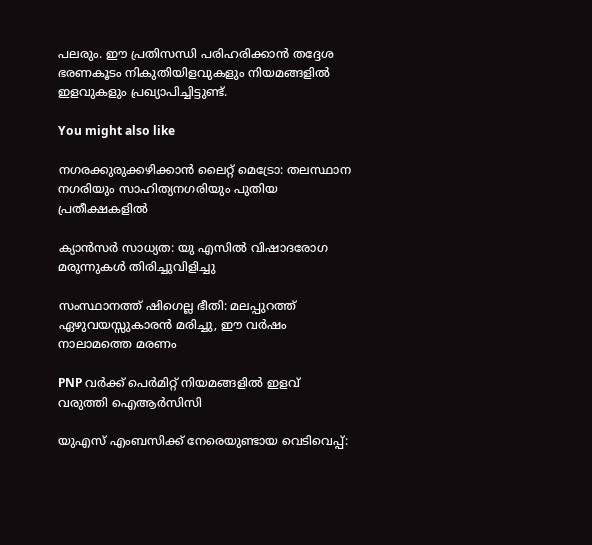പലരും. ഈ പ്രതിസന്ധി പരിഹരിക്കാൻ തദ്ദേശ ഭരണകൂടം നികുതിയിളവുകളും നിയമങ്ങളിൽ ഇളവുകളും പ്രഖ്യാപിച്ചിട്ടുണ്ട്.

You might also like

നഗരക്കുരുക്കഴിക്കാൻ ലൈറ്റ് മെട്രോ: തലസ്ഥാന നഗരിയും സാഹിത്യനഗരിയും പുതിയ പ്രതീക്ഷകളിൽ

ക്യാൻസർ സാധ്യത: യു എസിൽ വിഷാദരോഗ മരുന്നുകൾ തിരിച്ചുവിളിച്ചു

സംസ്ഥാനത്ത് ഷിഗെല്ല ഭീതി: മലപ്പുറത്ത് ഏഴുവയസ്സുകാരൻ മരിച്ചു, ഈ വർഷം നാലാമത്തെ മരണം

PNP വർക്ക് പെർമിറ്റ് നിയമങ്ങളിൽ ഇളവ് വരുത്തി ഐആർസിസി

യുഎസ് എംബസിക്ക് നേരെയുണ്ടായ വെടിവെപ്പ്: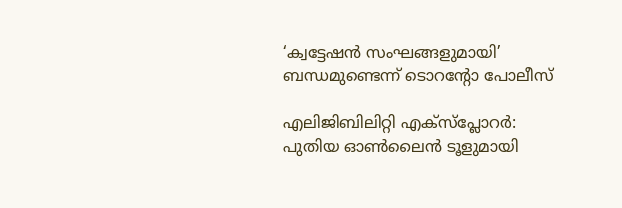‘ക്വട്ടേഷൻ സംഘങ്ങളുമായി’ ബന്ധമുണ്ടെന്ന് ടൊറന്റോ പോലീസ്

എലിജിബിലിറ്റി എക്സ്‌പ്ലോറർ: പുതിയ ഓൺലൈൻ ടൂളുമായി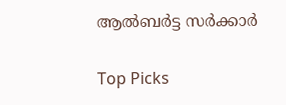ആൽബർട്ട സർക്കാർ

Top Picks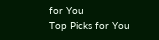for You
Top Picks for You